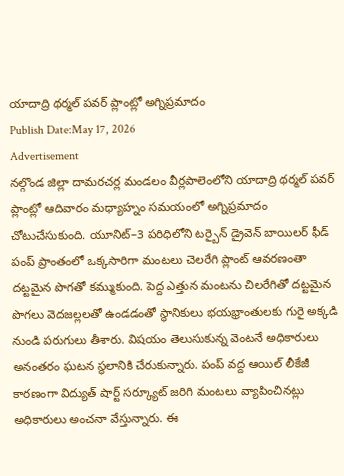యాదాద్రి థర్మల్ పవర్ ప్లాంట్లో అగ్నిప్రమాదం
Publish Date:May 17, 2026
Advertisement
నల్గొండ జిల్లా దామరచర్ల మండలం వీర్లపాలెంలోని యాదాద్రి థర్మల్ పవర్ ప్లాంట్లో ఆదివారం మధ్యాహ్నం సమయంలో అగ్నిప్రమాదం చోటుచేసుకుంది. యూనిట్–3 పరిధిలోని టర్బైన్ డ్రైవెన్ బాయిలర్ ఫీడ్ పంప్ ప్రాంతంలో ఒక్కసారిగా మంటలు చెలరేగి ప్లాంట్ ఆవరణంతా దట్టమైన పొగతో కమ్ముకుంది. పెద్ద ఎత్తున మంటను చిలరేగితో దట్టమైన పొగలు వెదజల్లలతో ఉండడంతో స్థానికులు భయభ్రాంతులకు గురై అక్కడి నుండి పరుగులు తీశారు. విషయం తెలుసుకున్న వెంటనే అధికారులు అనంతరం ఘటన స్థలానికి చేరుకున్నారు. పంప్ వద్ద ఆయిల్ లీకేజీ కారణంగా విద్యుత్ షార్ట్ సర్క్యూట్ జరిగి మంటలు వ్యాపించినట్లు అధికారులు అంచనా వేస్తున్నారు. ఈ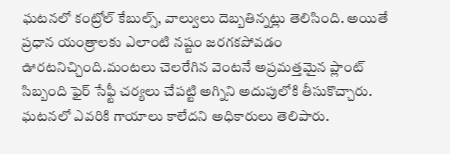ఘటనలో కంట్రోల్ కేబుల్స్, వాల్వులు దెబ్బతిన్నట్లు తెలిసింది. అయితే ప్రధాన యంత్రాలకు ఎలాంటి నష్టం జరగకపోవడం ఊరటనిచ్చింది.మంటలు చెలరేగిన వెంటనే అప్రమత్తమైన ప్లాంట్ సిబ్బంది ఫైర్ సేఫ్టీ చర్యలు చేపట్టి అగ్నిని అదుపులోకి తీసుకొచ్చారు. ఘటనలో ఎవరికి గాయాలు కాలేదని అధికారులు తెలిపారు.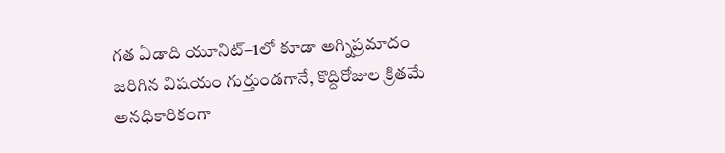గత ఏడాది యూనిట్–1లో కూడా అగ్నిప్రమాదం జరిగిన విషయం గుర్తుండగానే, కొద్దిరోజుల క్రితమే అనధికారికంగా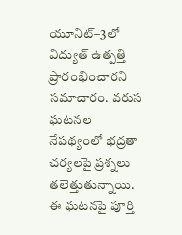యూనిట్–3లో విద్యుత్ ఉత్పత్తి ప్రారంభించారని సమాచారం. వరుస ఘటనల నేపథ్యంలో భద్రతా చర్యలపై ప్రశ్నలు తలెత్తుతున్నాయి. ఈ ఘటనపై పూర్తి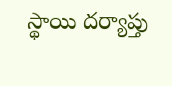స్థాయి దర్యాప్తు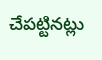చేపట్టినట్లు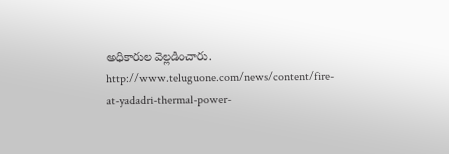అధికారుల వెల్లడించారు.
http://www.teluguone.com/news/content/fire-at-yadadri-thermal-power-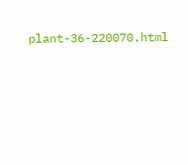plant-36-220070.html